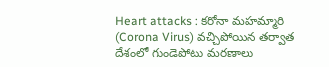Heart attacks : కరోనా మహమ్మారి (Corona Virus) వచ్చిపోయిన తర్వాత దేశంలో గుండెపోటు మరణాలు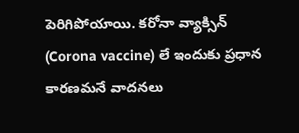పెరిగిపోయాయి. కరోనా వ్యాక్సిన్ (Corona vaccine) లే ఇందుకు ప్రధాన కారణమనే వాదనలు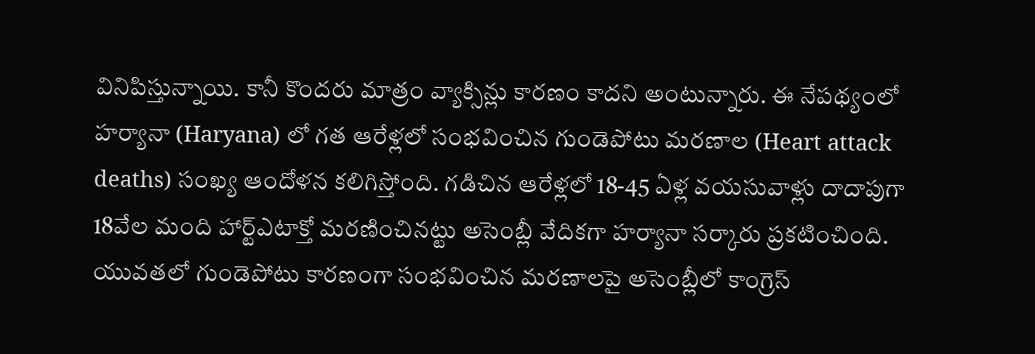వినిపిస్తున్నాయి. కానీ కొందరు మాత్రం వ్యాక్సిన్లు కారణం కాదని అంటున్నారు. ఈ నేపథ్యంలో హర్యానా (Haryana) లో గత ఆరేళ్లలో సంభవించిన గుండెపోటు మరణాల (Heart attack deaths) సంఖ్య ఆందోళన కలిగిస్తోంది. గడిచిన ఆరేళ్లలో 18-45 ఏళ్ల వయసువాళ్లు దాదాపుగా 18వేల మంది హార్ట్ఎటాక్తో మరణించినట్టు అసెంబ్లీ వేదికగా హర్యానా సర్కారు ప్రకటించింది.
యువతలో గుండెపోటు కారణంగా సంభవించిన మరణాలపై అసెంబ్లీలో కాంగ్రెస్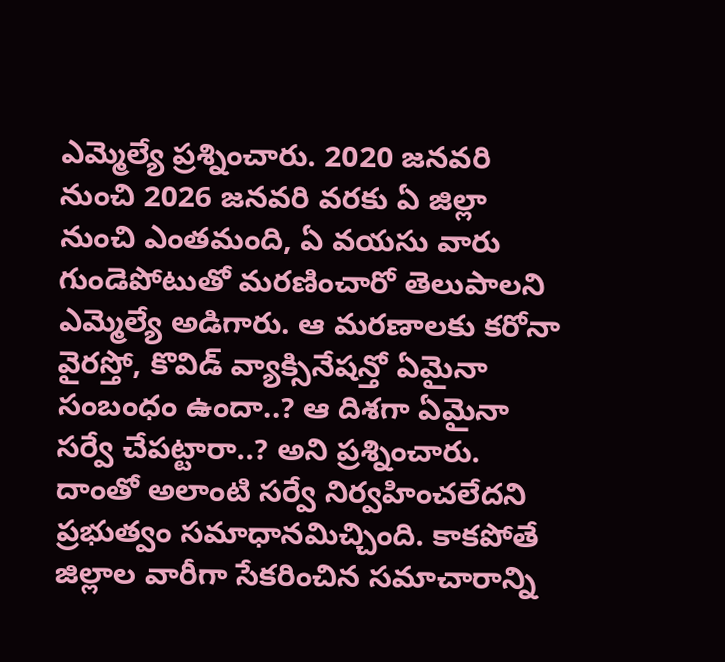ఎమ్మెల్యే ప్రశ్నించారు. 2020 జనవరి నుంచి 2026 జనవరి వరకు ఏ జిల్లా నుంచి ఎంతమంది, ఏ వయసు వారు గుండెపోటుతో మరణించారో తెలుపాలని ఎమ్మెల్యే అడిగారు. ఆ మరణాలకు కరోనా వైరస్తో, కొవిడ్ వ్యాక్సినేషన్తో ఏమైనా సంబంధం ఉందా..? ఆ దిశగా ఏమైనా సర్వే చేపట్టారా..? అని ప్రశ్నించారు. దాంతో అలాంటి సర్వే నిర్వహించలేదని ప్రభుత్వం సమాధానమిచ్చింది. కాకపోతే జిల్లాల వారీగా సేకరించిన సమాచారాన్ని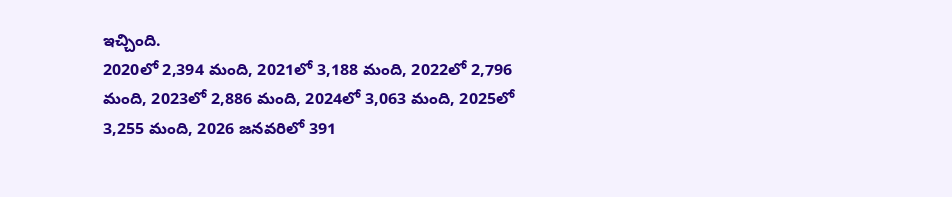ఇచ్చింది.
2020లో 2,394 మంది, 2021లో 3,188 మంది, 2022లో 2,796 మంది, 2023లో 2,886 మంది, 2024లో 3,063 మంది, 2025లో 3,255 మంది, 2026 జనవరిలో 391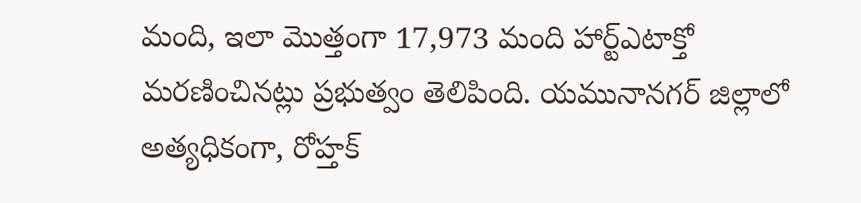మంది, ఇలా మొత్తంగా 17,973 మంది హార్ట్ఎటాక్తో మరణించినట్లు ప్రభుత్వం తెలిపింది. యమునానగర్ జిల్లాలో అత్యధికంగా, రోహ్తక్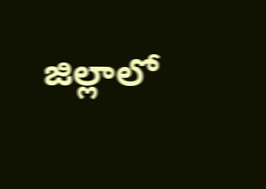జిల్లాలో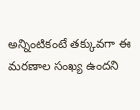అన్నింటికంటే తక్కువగా ఈ మరణాల సంఖ్య ఉందని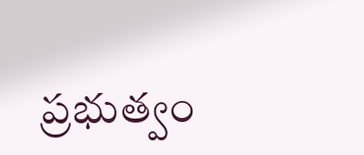ప్రభుత్వం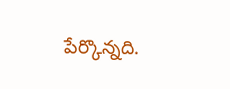పేర్కొన్నది.